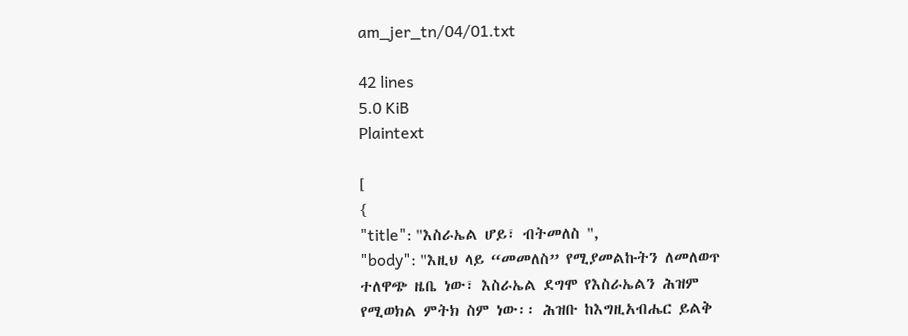am_jer_tn/04/01.txt

42 lines
5.0 KiB
Plaintext

[
{
"title": "እስራኤል ሆይ፣ ብትመለስ ",
"body": "እዚህ ላይ “መመለስ” የሚያመልኩትን ለመለወጥ ተለዋጭ ዜቤ ነው፣ እስራኤል ደግሞ የእስራኤልን ሕዝም የሚወክል ምትክ ስም ነው፡፡ ሕዝቡ ከእግዚአብሔር ይልቅ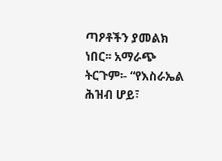ጣዖቶችን ያመልክ ነበር፡፡ አማራጭ ትርጉም፡- “የእስራኤል ሕዝብ ሆይ፣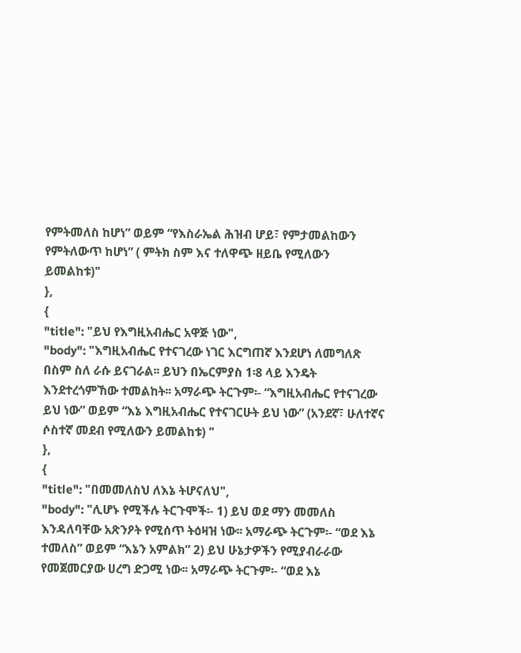የምትመለስ ከሆነ” ወይም “የእስራኤል ሕዝብ ሆይ፣ የምታመልከውን የምትለውጥ ከሆነ” ( ምትክ ስም እና ተለዋጭ ዘይቤ የሚለውን ይመልከቱ)"
},
{
"title": "ይህ የእግዚአብሔር አዋጅ ነው",
"body": "እግዚአብሔር የተናገረው ነገር እርግጠኛ እንደሆነ ለመግለጽ በስም ስለ ራሱ ይናገራል፡፡ ይህን በኤርምያስ 1፡8 ላይ እንዴት እንደተረጎምኸው ተመልከት፡፡ አማራጭ ትርጉም፡- “እግዚአብሔር የተናገረው ይህ ነው” ወይም “እኔ እግዚአብሔር የተናገርሁት ይህ ነው” (አንደኛ፣ ሁለተኛና ሶስተኛ መደብ የሚለውን ይመልከቱ) "
},
{
"title": "በመመለስህ ለእኔ ትሆናለህ",
"body": "ሊሆኑ የሚችሉ ትርጉሞች፡- 1) ይህ ወደ ማን መመለስ እንዳለባቸው አጽንዖት የሚሰጥ ትዕዛዝ ነው፡፡ አማራጭ ትርጉም፡- “ወደ እኔ ተመለስ” ወይም “እኔን አምልክ” 2) ይህ ሁኔታዎችን የሚያብራራው የመጀመርያው ሀረግ ድጋሚ ነው፡፡ አማራጭ ትርጉም፡- “ወደ እኔ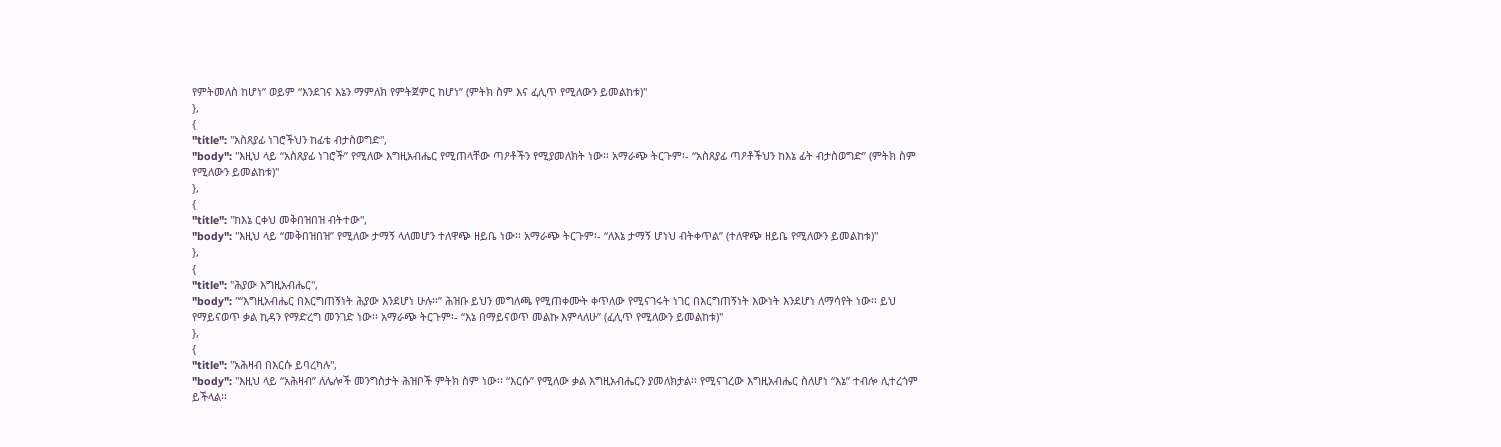የምትመለስ ከሆነ” ወይም “እንደገና እኔን ማምለክ የምትጀምር ከሆነ” (ምትክ ስም እና ፈሊጥ የሚለውን ይመልከቱ)"
},
{
"title": "አስጸያፊ ነገሮችህን ከፊቴ ብታስወግድ",
"body": "እዚህ ላይ “አስጸያፊ ነገሮች” የሚለው እግዚአብሔር የሚጠላቸው ጣዖቶችን የሚያመለክት ነው፡፡ አማራጭ ትርጉም፡- “አስጸያፊ ጣዖቶችህን ከእኔ ፊት ብታስወግድ” (ምትክ ስም የሚለውን ይመልከቱ)"
},
{
"title": "ከእኔ ርቀህ መቅበዝበዝ ብትተው",
"body": "እዚህ ላይ “መቅበዝበዝ” የሚለው ታማኝ ላለመሆን ተለዋጭ ዘይቤ ነው፡፡ አማራጭ ትርጉም፡- “ለእኔ ታማኝ ሆነህ ብትቀጥል” (ተለዋጭ ዘይቤ የሚለውን ይመልከቱ)"
},
{
"title": "ሕያው እግዚአብሔር",
"body": "“እግዚአብሔር በእርግጠኝነት ሕያው እንደሆነ ሁሉ፡፡” ሕዝቡ ይህን መግለጫ የሚጠቀሙት ቀጥለው የሚናገሩት ነገር በእርግጠኝነት እውነት እንደሆነ ለማሳየት ነው፡፡ ይህ የማይናወጥ ቃል ኪዳን የማድረግ መንገድ ነው፡፡ አማራጭ ትርጉም፡- “እኔ በማይናወጥ መልኩ እምላለሁ” (ፈሊጥ የሚለውን ይመልከቱ)"
},
{
"title": "አሕዛብ በእርሱ ይባረካሉ",
"body": "እዚህ ላይ “አሕዛብ” ለሌሎች መንግስታት ሕዝቦች ምትክ ስም ነው፡፡ “እርሱ” የሚለው ቃል እግዚአብሔርን ያመለክታል፡፡ የሚናገረው እግዚአብሔር ስለሆነ “እኔ” ተብሎ ሊተረጎም ይችላል፡፡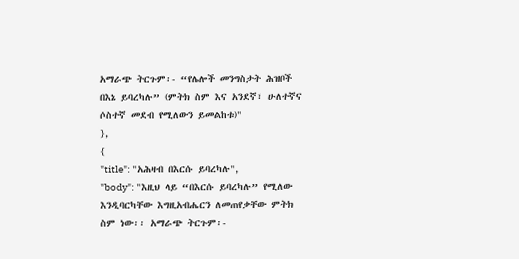አማራጭ ትርጉም፡- “የሌሎች መንግስታት ሕዝቦች በእኔ ይባረካሉ” (ምትክ ስም እና አንደኛ፣ ሁለተኛና ሶስተኛ መደብ የሚለውን ይመልከቱ)"
},
{
"title": "አሕዛብ በእርሱ ይባረካሉ",
"body": "እዚህ ላይ “በእርሱ ይባረካሉ” የሚለው እንዲባርካቸው እግዚአብሔርን ለመጠየቃቸው ምትክ ስም ነው፡፡ አማራጭ ትርጉም፡-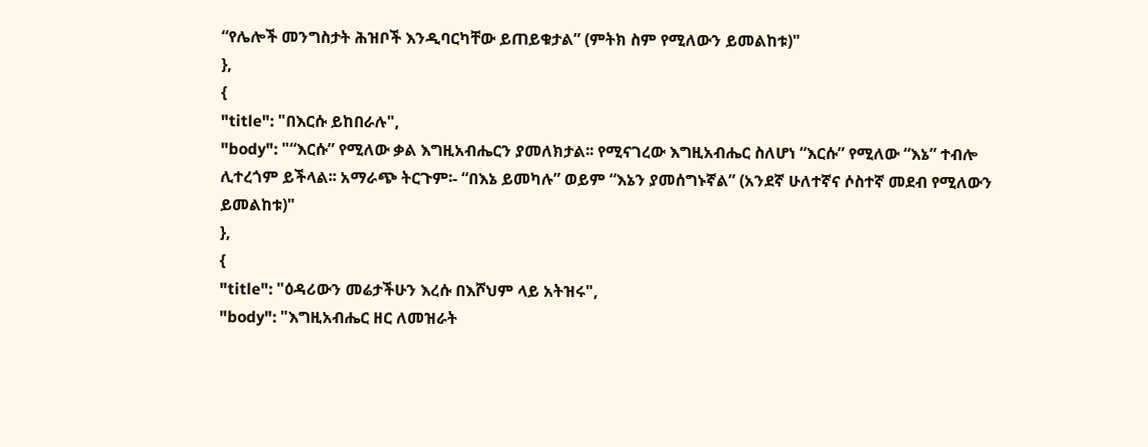“የሌሎች መንግስታት ሕዝቦች እንዲባርካቸው ይጠይቁታል” (ምትክ ስም የሚለውን ይመልከቱ)"
},
{
"title": "በእርሱ ይከበራሉ",
"body": "“እርሱ” የሚለው ቃል እግዚአብሔርን ያመለክታል፡፡ የሚናገረው እግዚአብሔር ስለሆነ “እርሱ” የሚለው “እኔ” ተብሎ ሊተረጎም ይችላል፡፡ አማራጭ ትርጉም፡- “በእኔ ይመካሉ” ወይም “እኔን ያመሰግኑኛል” (አንደኛ ሁለተኛና ሶስተኛ መደብ የሚለውን ይመልከቱ)"
},
{
"title": "ዕዳሪውን መሬታችሁን እረሱ በእሾህም ላይ አትዝሩ",
"body": "እግዚአብሔር ዘር ለመዝራት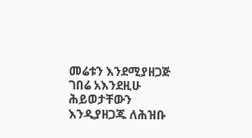መሬቱን እንደሚያዘጋጅ ገበሬ አእንደዚሁ ሕይወታቸውን እንዲያዘጋጁ ለሕዝቡ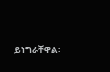ይነግራቸዋል፡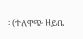፡ (ተለዋጭ ዘይቤ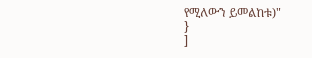የሚለውን ይመልከቱ)"
}
]